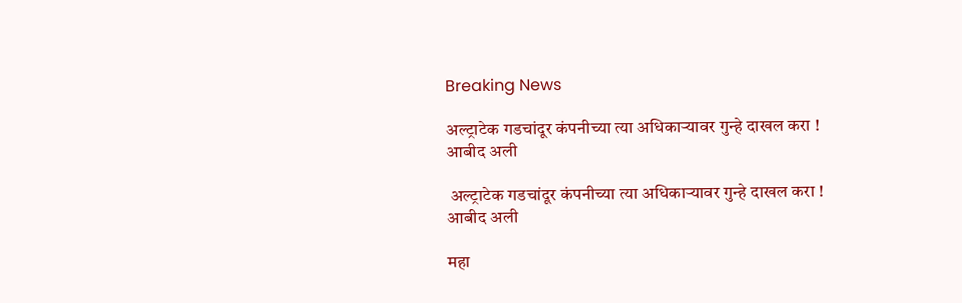Breaking News

अल्ट्राटेक गडचांदूर कंपनीच्या त्या अधिकाऱ्यावर गुन्हे दाखल करा ! आबीद अली

 अल्ट्राटेक गडचांदूर कंपनीच्या त्या अधिकाऱ्यावर गुन्हे दाखल करा ! आबीद अली

महा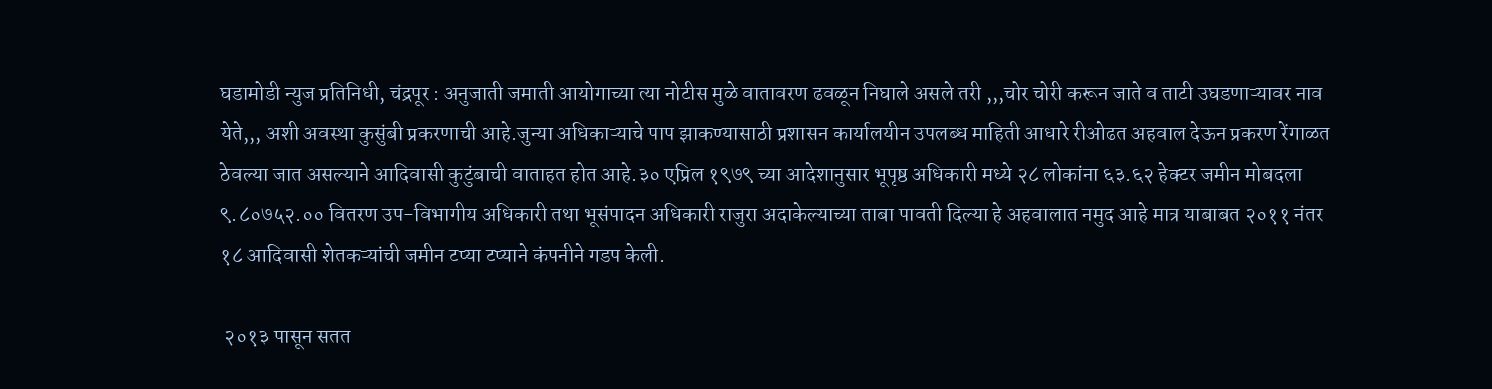घडामोडी न्युज प्रतिनिधी, चंद्रपूर : अनुजाती जमाती आयोगाच्या त्या नोटीस मुळे वातावरण ढवळून निघाले असले तरी ,,,चोर चोरी करून जाते व ताटी उघडणाऱ्यावर नाव येते,,, अशी अवस्था कुसुंबी प्रकरणाची आहे.जुन्या अधिकाऱ्याचे पाप झाकण्यासाठी प्रशासन कार्यालयीन उपलब्ध माहिती आधारे रीओढत अहवाल देऊन प्रकरण रेंगाळत ठेवल्या जात असल्याने आदिवासी कुटुंबाची वाताहत होत आहे.३० एप्रिल १९७९ च्या आदेशानुसार भूपृष्ठ अधिकारी मध्ये २८ लोकांना ६३.६२ हेक्टर जमीन मोबदला ९.८०७५२.०० वितरण उप-विभागीय अधिकारी तथा भूसंपादन अधिकारी राजुरा अदाकेल्याच्या ताबा पावती दिल्या हे अहवालात नमुद आहे मात्र याबाबत २०११ नंतर १८ आदिवासी शेतकऱ्यांची जमीन टप्या टप्याने कंपनीने गडप केली.

 २०१३ पासून सतत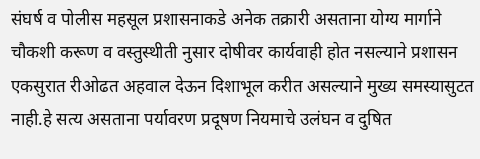संघर्ष व पोलीस महसूल प्रशासनाकडे अनेक तक्रारी असताना योग्य मार्गाने चौकशी करूण व वस्तुस्थीती नुसार दोषीवर कार्यवाही होत नसल्याने प्रशासन एकसुरात रीओढत अहवाल देऊन दिशाभूल करीत असल्याने मुख्य समस्यासुटत नाही.हे सत्य असताना पर्यावरण प्रदूषण नियमाचे उलंघन व दुषित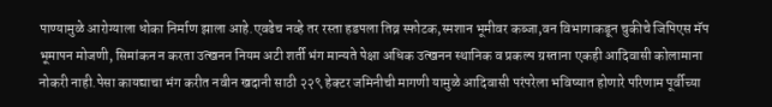पाण्यामुळे आरोग्याला धोका निर्माण झाला आहे.एवढेच नव्हे तर रस्ता हडपला तिव्र स्फोटक,स्मशान भूमीवर कब्जा,वन विभागाकडून चुकीचे जिपिएस मॅप भूमापन मोजणी, सिमांकन न करता उत्खनन नियम अटी शर्ती भंग मान्यते पेक्षा अधिक उत्खनन स्थानिक व प्रकल्प ग्रस्ताना एकही आदिवासी कोलामाना नोकरी नाही.पेसा कायद्याचा भंग करीत नवीन खदानी साठी २२९ हेक्टर जमिनीची मागणी यामुळे आदिवासी परंपरेला भविष्यात होणारे परिणाम पूर्वीच्या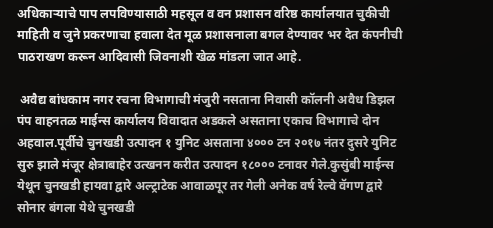अधिकाऱ्याचे पाप लपविण्यासाठी महसूल व वन प्रशासन वरिष्ठ कार्यालयात चुकीची माहिती व जुने प्रकरणाचा हवाला देत मूळ प्रशासनाला बगल देण्यावर भर देत कंपनीची पाठराखण करून आदिवासी जिवनाशी खेळ मांडला जात आहे.

 अवैद्य बांधकाम नगर रचना विभागाची मंजुरी नसताना निवासी कॉलनी अवैध डिझल पंप वाहनतळ माईन्स कार्यालय विवादात अडकले असताना एकाच विभागाचे दोन अहवाल.पूर्वीचे चुनखडी उत्पादन १ युनिट असताना ४००० टन २०१७ नंतर दुसरे युनिट सुरु झाले मंजूर क्षेत्राबाहेर उत्खनन करीत उत्पादन १८००० टनावर गेले.कुसुंबी माईन्स येथून चुनखडी हायवा द्वारे अल्ट्राटेक आवाळपूर तर गेली अनेक वर्ष रेल्वे वॅगण द्वारे सोनार बंगला येथे चुनखडी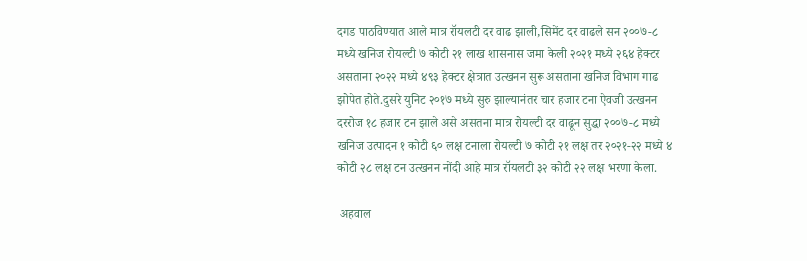दगड पाठविण्यात आले मात्र रॉयलटी दर वाढ झाली,सिमेंट दर वाढले सन २००७-८ मध्ये खनिज रोयल्टी ७ कोटी २१ लाख शासनास जमा केली २०२१ मध्ये २६४ हेक्टर असताना २०२२ मध्ये ४९३ हेक्टर क्षेत्रात उत्खनन सुरू असताना खनिज विभाग गाढ झोपेत होते.दुसरे युनिट २०१७ मध्ये सुरु झाल्यानंतर चार हजार टना ऐवजी उत्खनन दररोज १८ हजार टन झाले असे असतना मात्र रोयल्टी दर वाढून सुद्धा २००७-८ मध्ये खनिज उत्पादन १ कोटी ६० लक्ष टनाला रोयल्टी ७ कोटी २१ लक्ष तर २०२१-२२ मध्ये ४ कोटी २८ लक्ष टन उत्खनन नोंदी आहे मात्र रॉयलटी ३२ कोटी २२ लक्ष भरणा केला.

 अहवाल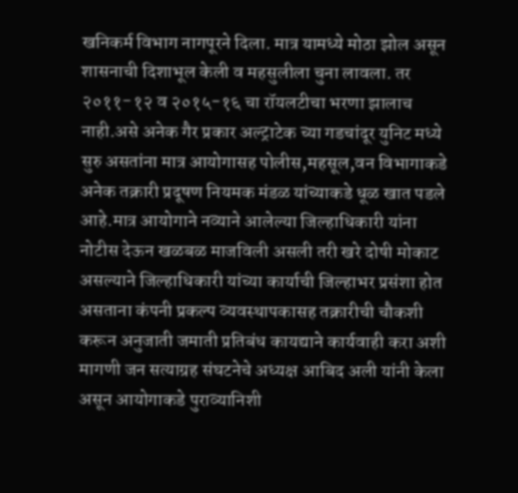खनिकर्म विभाग नागपूरने दिला. मात्र यामध्ये मोठा झोल असून शासनाची दिशाभूल केली व महसुलीला चुना लावला. तर २०११-१२ व २०१५-१६ चा रॉयलटीचा भरणा झालाच नाही.असे अनेक गैर प्रकार अल्ट्राटेक च्या गडचांदूर युनिट मध्ये सुरु असतांना मात्र आयोगासह पोलीस,महसूल,वन विभागाकडे अनेक तक्रारी प्रदूषण नियमक मंडळ यांच्याकडे धूळ खात पडले आहे.मात्र आयोगाने नव्याने आलेल्या जिल्हाधिकारी यांना नोटीस देऊन खळबळ माजविली असली तरी खरे दोषी मोकाट असल्याने जिल्हाधिकारी यांच्या कार्याची जिल्हाभर प्रसंशा होत असताना कंपनी प्रकल्प व्यवस्थापकासह तक्रारीची चौकशी करून अनुजाती जमाती प्रतिबंध कायद्याने कार्यवाही करा अशी मागणी जन सत्याग्रह संघटनेचे अध्यक्ष आबिद अली यांनी केला असून आयोगाकडे पुराव्यानिशी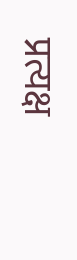प्रत्यक्ष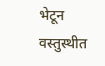भेटून वस्तुस्थीत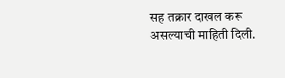सह तक्रार दाखल करू असल्याची माहिती दिली.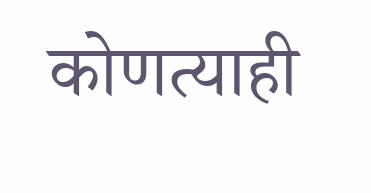कोणत्याही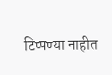टिप्पण्‍या नाहीत